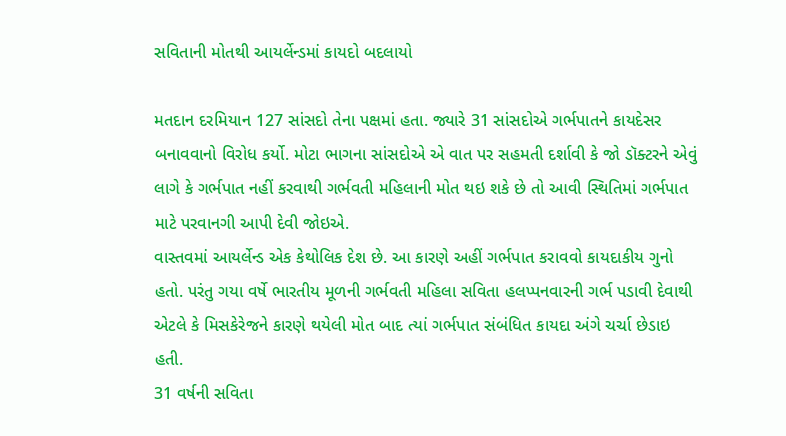સવિતાની મોતથી આયર્લેન્ડમાં કાયદો બદલાયો

મતદાન દરમિયાન 127 સાંસદો તેના પક્ષમાં હતા. જ્યારે 31 સાંસદોએ ગર્ભપાતને કાયદેસર બનાવવાનો વિરોધ કર્યો. મોટા ભાગના સાંસદોએ એ વાત પર સહમતી દર્શાવી કે જો ડૉક્ટરને એવું લાગે કે ગર્ભપાત નહીં કરવાથી ગર્ભવતી મહિલાની મોત થઇ શકે છે તો આવી સ્થિતિમાં ગર્ભપાત માટે પરવાનગી આપી દેવી જોઇએ.
વાસ્તવમાં આયર્લેન્ડ એક કેથોલિક દેશ છે. આ કારણે અહીં ગર્ભપાત કરાવવો કાયદાકીય ગુનો હતો. પરંતુ ગયા વર્ષે ભારતીય મૂળની ગર્ભવતી મહિલા સવિતા હલપ્પનવારની ગર્ભ પડાવી દેવાથી એટલે કે મિસકેરેજને કારણે થયેલી મોત બાદ ત્યાં ગર્ભપાત સંબંધિત કાયદા અંગે ચર્ચા છેડાઇ હતી.
31 વર્ષની સવિતા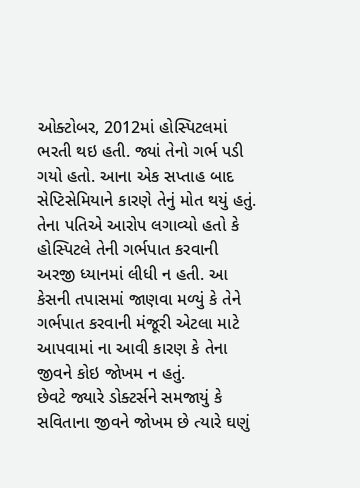ઓક્ટોબર, 2012માં હોસ્પિટલમાં ભરતી થઇ હતી. જ્યાં તેનો ગર્ભ પડી ગયો હતો. આના એક સપ્તાહ બાદ સેપ્ટિસેમિયાને કારણે તેનું મોત થયું હતું. તેના પતિએ આરોપ લગાવ્યો હતો કે હોસ્પિટલે તેની ગર્ભપાત કરવાની અરજી ધ્યાનમાં લીધી ન હતી. આ કેસની તપાસમાં જાણવા મળ્યું કે તેને ગર્ભપાત કરવાની મંજૂરી એટલા માટે આપવામાં ના આવી કારણ કે તેના જીવને કોઇ જોખમ ન હતું.
છેવટે જ્યારે ડોક્ટર્સને સમજાયું કે સવિતાના જીવને જોખમ છે ત્યારે ઘણું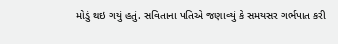મોડું થઇ ગયું હતું. સવિતાના પતિએ જણાવ્યું કે સમયસર ગર્ભપાત કરી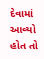દેવામાં આવ્યો હોત તો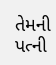તેમની પત્ની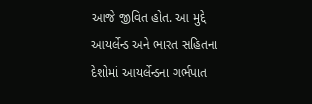આજે જીવિત હોત. આ મુદ્દે આયર્લેન્ડ અને ભારત સહિતના દેશોમાં આયર્લેન્ડના ગર્ભપાત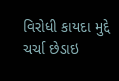વિરોધી કાયદા મુદ્દે ચર્ચા છેડાઇ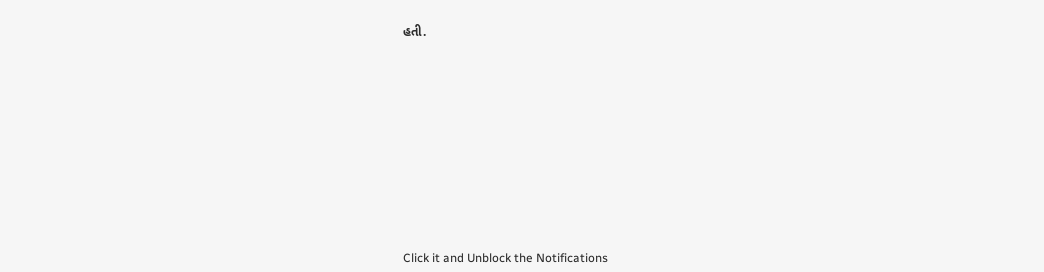હતી.












Click it and Unblock the Notifications